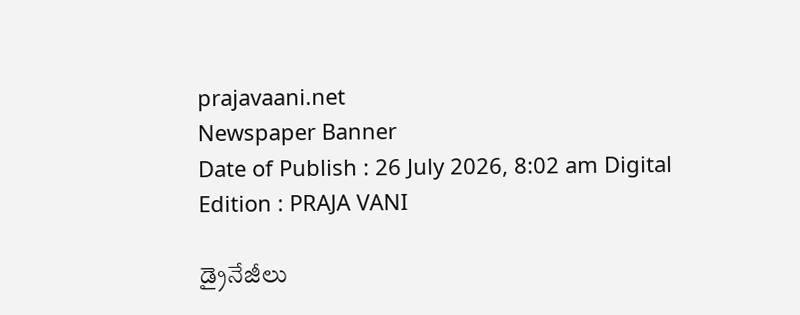prajavaani.net
Newspaper Banner
Date of Publish : 26 July 2026, 8:02 am Digital Edition : PRAJA VANI

డ్రైనేజీలు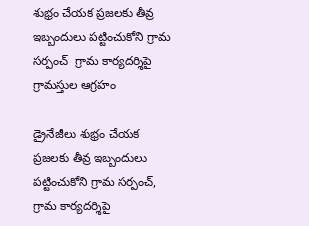శుభ్రం చేయక ప్రజలకు తీవ్ర ఇబ్బందులు పట్టించుకోని గ్రామ సర్పంచ్  గ్రామ కార్యదర్శిపై గ్రామస్తుల ఆగ్రహం

డ్రైనేజీలు శుభ్రం చేయక ప్రజలకు తీవ్ర ఇబ్బందులు
పట్టించుకోని గ్రామ సర్పంచ్, గ్రామ కార్యదర్శిపై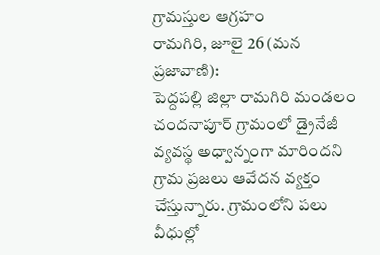గ్రామస్తుల ఆగ్రహం
రామగిరి, జూలై 26 (మన ప్రజావాణి):
పెద్దపల్లి జిల్లా రామగిరి మండలం చందనాపూర్ గ్రామంలో డ్రైనేజీ వ్యవస్థ అధ్వాన్నంగా మారిందని గ్రామ ప్రజలు ఆవేదన వ్యక్తం చేస్తున్నారు. గ్రామంలోని పలు వీధుల్లో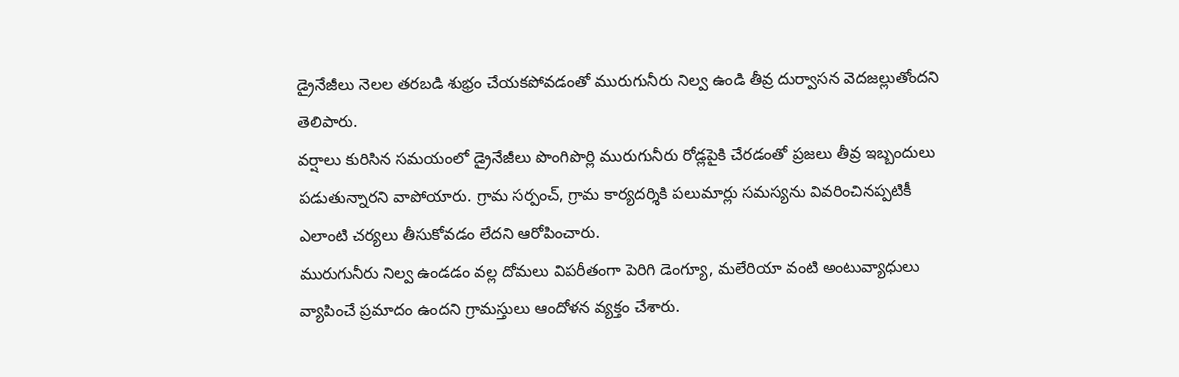డ్రైనేజీలు నెలల తరబడి శుభ్రం చేయకపోవడంతో మురుగునీరు నిల్వ ఉండి తీవ్ర దుర్వాసన వెదజల్లుతోందని తెలిపారు.
వర్షాలు కురిసిన సమయంలో డ్రైనేజీలు పొంగిపొర్లి మురుగునీరు రోడ్లపైకి చేరడంతో ప్రజలు తీవ్ర ఇబ్బందులు పడుతున్నారని వాపోయారు. గ్రామ సర్పంచ్, గ్రామ కార్యదర్శికి పలుమార్లు సమస్యను వివరించినప్పటికీ ఎలాంటి చర్యలు తీసుకోవడం లేదని ఆరోపించారు.
మురుగునీరు నిల్వ ఉండడం వల్ల దోమలు విపరీతంగా పెరిగి డెంగ్యూ, మలేరియా వంటి అంటువ్యాధులు వ్యాపించే ప్రమాదం ఉందని గ్రామస్తులు ఆందోళన వ్యక్తం చేశారు.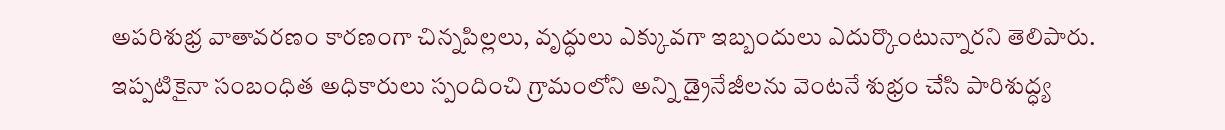అపరిశుభ్ర వాతావరణం కారణంగా చిన్నపిల్లలు, వృద్ధులు ఎక్కువగా ఇబ్బందులు ఎదుర్కొంటున్నారని తెలిపారు.
ఇప్పటికైనా సంబంధిత అధికారులు స్పందించి గ్రామంలోని అన్ని డ్రైనేజీలను వెంటనే శుభ్రం చేసి పారిశుద్ధ్య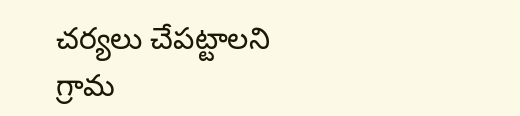చర్యలు చేపట్టాలని గ్రామ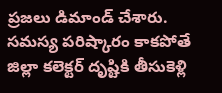ప్రజలు డిమాండ్ చేశారు. సమస్య పరిష్కారం కాకపోతే జిల్లా కలెక్టర్ దృష్టికి తీసుకెళ్లి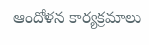ఆందోళన కార్యక్రమాలు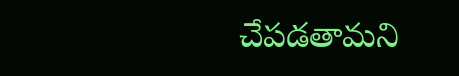చేపడతామని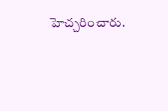హెచ్చరించారు.